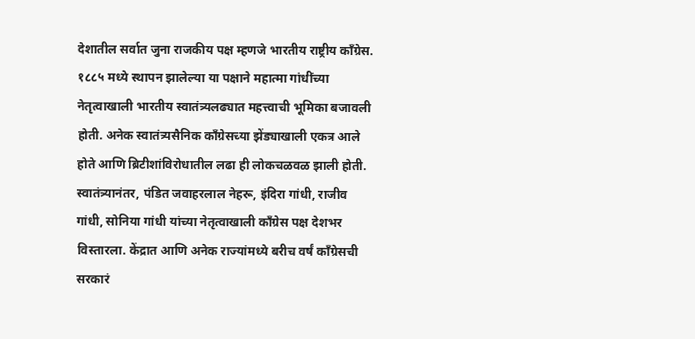देशातील सर्वात जुना राजकीय पक्ष म्हणजे भारतीय राष्ट्रीय काँग्रेस. १८८५ मध्ये स्थापन झालेल्या या पक्षाने महात्मा गांधींच्या नेतृत्वाखाली भारतीय स्वातंत्र्यलढ्यात महत्त्वाची भूमिका बजावली होती. अनेक स्वातंत्र्यसैनिक काँग्रेसच्या झेंड्याखाली एकत्र आले होते आणि ब्रिटीशांविरोधातील लढा ही लोकचळवळ झाली होती. स्वातंत्र्यानंतर, पंडित जवाहरलाल नेहरू, इंदिरा गांधी, राजीव गांधी, सोनिया गांधी यांच्या नेतृत्वाखाली काँग्रेस पक्ष देशभर विस्तारला. केंद्रात आणि अनेक राज्यांमध्ये बरीच वर्षं काँग्रेसची सरकारं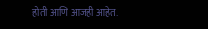होती आणि आजही आहेत.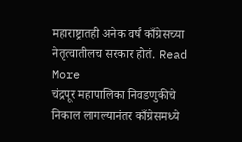महाराष्ट्रातही अनेक वर्षं काँग्रेसच्या नेतृत्वातीलच सरकार होतं. Read More
चंद्रपूर महापालिका निवडणुकीचे निकाल लागल्यानंतर काँग्रेसमध्ये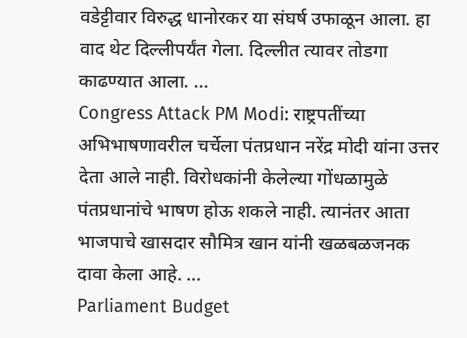वडेट्टीवार विरुद्ध धानोरकर या संघर्ष उफाळून आला. हा वाद थेट दिल्लीपर्यंत गेला. दिल्लीत त्यावर तोडगा काढण्यात आला. ...
Congress Attack PM Modi: राष्ट्रपतींच्या अभिभाषणावरील चर्चेला पंतप्रधान नरेंद्र मोदी यांना उत्तर देता आले नाही. विरोधकांनी केलेल्या गोंधळामुळे पंतप्रधानांचे भाषण होऊ शकले नाही. त्यानंतर आता भाजपाचे खासदार सौमित्र खान यांनी खळबळजनक दावा केला आहे. ...
Parliament Budget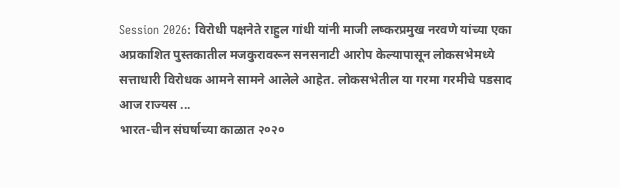Session 2026: विरोधी पक्षनेते राहुल गांधी यांनी माजी लष्करप्रमुख नरवणे यांच्या एका अप्रकाशित पुस्तकातील मजकुरावरून सनसनाटी आरोप केल्यापासून लोकसभेमध्ये सत्ताधारी विरोधक आमने सामने आलेले आहेत. लोकसभेतील या गरमा गरमीचे पडसाद आज राज्यस ...
भारत-चीन संघर्षाच्या काळात २०२०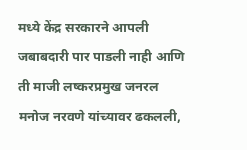मध्ये केंद्र सरकारने आपली जबाबदारी पार पाडली नाही आणि ती माजी लष्करप्रमुख जनरल मनोज नरवणे यांच्यावर ढकलली,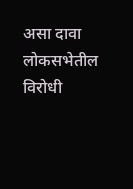असा दावा लोकसभेतील विरोधी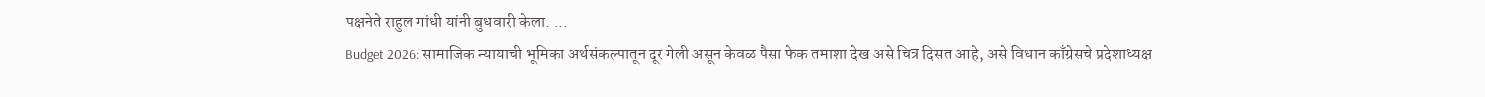पक्षनेते राहुल गांधी यांनी बुधवारी केला. ...
Budget 2026: सामाजिक न्यायाची भूमिका अर्थसंकल्पातून दूर गेली असून केवळ पैसा फेक तमाशा देख असे चित्र दिसत आहे, असे विधान काँग्रेसचे प्रदेशाध्यक्ष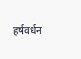हर्षवर्धन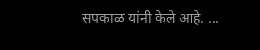सपकाळ यांनी केले आहे. ...